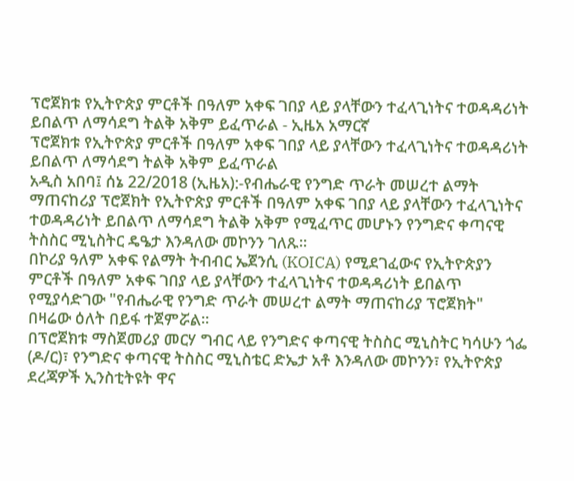ፕሮጀክቱ የኢትዮጵያ ምርቶች በዓለም አቀፍ ገበያ ላይ ያላቸውን ተፈላጊነትና ተወዳዳሪነት ይበልጥ ለማሳደግ ትልቅ አቅም ይፈጥራል - ኢዜአ አማርኛ
ፕሮጀክቱ የኢትዮጵያ ምርቶች በዓለም አቀፍ ገበያ ላይ ያላቸውን ተፈላጊነትና ተወዳዳሪነት ይበልጥ ለማሳደግ ትልቅ አቅም ይፈጥራል
አዲስ አበባ፤ ሰኔ 22/2018 (ኢዜአ):-የብሔራዊ የንግድ ጥራት መሠረተ ልማት ማጠናከሪያ ፕሮጀክት የኢትዮጵያ ምርቶች በዓለም አቀፍ ገበያ ላይ ያላቸውን ተፈላጊነትና ተወዳዳሪነት ይበልጥ ለማሳደግ ትልቅ አቅም የሚፈጥር መሆኑን የንግድና ቀጣናዊ ትስስር ሚኒስትር ዴዔታ እንዳለው መኮንን ገለጹ።
በኮሪያ ዓለም አቀፍ የልማት ትብብር ኤጀንሲ (KOICA) የሚደገፈውና የኢትዮጵያን ምርቶች በዓለም አቀፍ ገበያ ላይ ያላቸውን ተፈላጊነትና ተወዳዳሪነት ይበልጥ የሚያሳድገው "የብሔራዊ የንግድ ጥራት መሠረተ ልማት ማጠናከሪያ ፕሮጀክት" በዛሬው ዕለት በይፋ ተጀምሯል።
በፕሮጀክቱ ማስጀመሪያ መርሃ ግብር ላይ የንግድና ቀጣናዊ ትስስር ሚኒስትር ካሳሁን ጎፌ (ዶ/ር)፣ የንግድና ቀጣናዊ ትስስር ሚኒስቴር ድኤታ አቶ እንዳለው መኮንን፣ የኢትዮጵያ ደረጃዎች ኢንስቲትዩት ዋና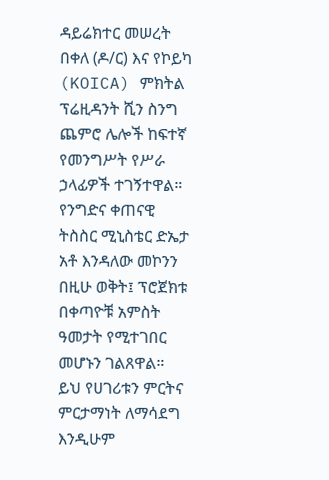ዳይሬክተር መሠረት በቀለ (ዶ/ር) እና የኮይካ (KOICA) ምክትል ፕሬዚዳንት ሺን ስንግ ጨምሮ ሌሎች ከፍተኛ የመንግሥት የሥራ ኃላፊዎች ተገኝተዋል።
የንግድና ቀጠናዊ ትስስር ሚኒስቴር ድኤታ አቶ እንዳለው መኮንን በዚሁ ወቅት፤ ፕሮጀክቱ በቀጣዮቹ አምስት ዓመታት የሚተገበር መሆኑን ገልጸዋል።
ይህ የሀገሪቱን ምርትና ምርታማነት ለማሳደግ እንዲሁም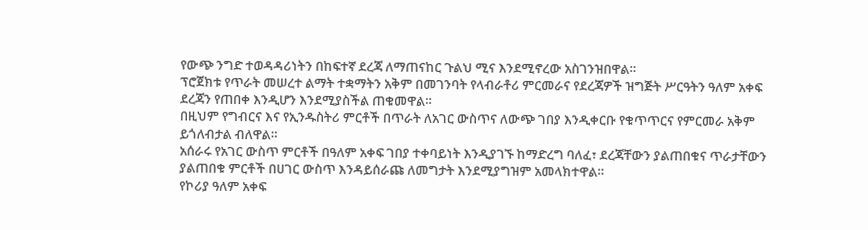የውጭ ንግድ ተወዳዳሪነትን በከፍተኛ ደረጃ ለማጠናከር ጉልህ ሚና እንደሚኖረው አስገንዝበዋል።
ፕሮጀክቱ የጥራት መሠረተ ልማት ተቋማትን አቅም በመገንባት የላብራቶሪ ምርመራና የደረጃዎች ዝግጅት ሥርዓትን ዓለም አቀፍ ደረጃን የጠበቀ እንዲሆን እንደሚያስችል ጠቁመዋል።
በዚህም የግብርና እና የኢንዱስትሪ ምርቶች በጥራት ለአገር ውስጥና ለውጭ ገበያ እንዲቀርቡ የቁጥጥርና የምርመራ አቅም ይጎለብታል ብለዋል።
አሰራሩ የአገር ውስጥ ምርቶች በዓለም አቀፍ ገበያ ተቀባይነት እንዲያገኙ ከማድረግ ባለፈ፣ ደረጃቸውን ያልጠበቁና ጥራታቸውን ያልጠበቁ ምርቶች በሀገር ውስጥ እንዳይሰራጩ ለመግታት እንደሚያግዝም አመላክተዋል።
የኮሪያ ዓለም አቀፍ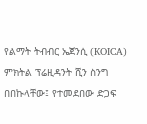የልማት ትብብር ኤጀንሲ (KOICA) ምክትል ፕሬዚዳንት ሺን ስንግ በበኩላቸው፤ የተመደበው ድጋፍ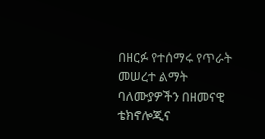በዘርፉ የተሰማሩ የጥራት መሠረተ ልማት ባለሙያዎችን በዘመናዊ ቴክኖሎጂና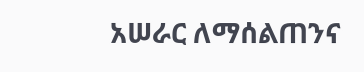አሠራር ለማሰልጠንና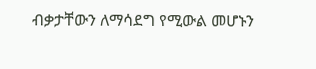ብቃታቸውን ለማሳደግ የሚውል መሆኑን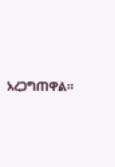አረጋግጠዋል።